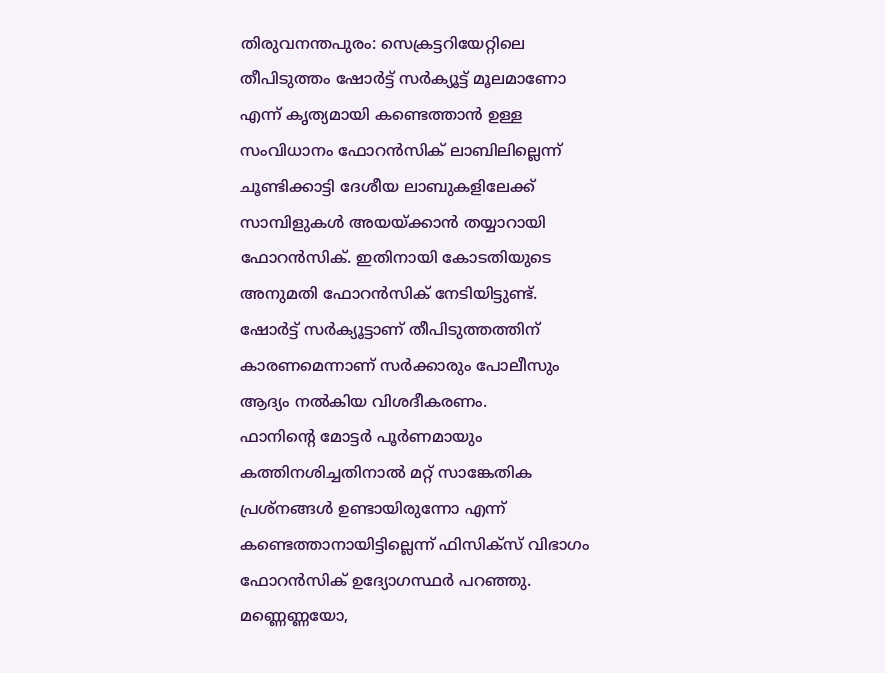തിരുവനന്തപുരം: സെക്രട്ടറിയേറ്റിലെ തീപിടുത്തം ഷോർട്ട് സർക്യൂട്ട് മൂലമാണോ എന്ന് കൃത്യമായി കണ്ടെത്താൻ ഉള്ള സംവിധാനം ഫോറൻസിക് ലാബിലില്ലെന്ന് ചൂണ്ടിക്കാട്ടി ദേശീയ ലാബുകളിലേക്ക് സാമ്പിളുകൾ അയയ്ക്കാൻ തയ്യാറായി ഫോറൻസിക്. ഇതിനായി കോടതിയുടെ അനുമതി ഫോറൻസിക് നേടിയിട്ടുണ്ട്. ഷോർട്ട് സർക്യൂട്ടാണ് തീപിടുത്തത്തിന് കാരണമെന്നാണ് സർക്കാരും പോലീസും ആദ്യം നൽകിയ വിശദീകരണം.
ഫാനിന്റെ മോട്ടർ പൂർണമായും കത്തിനശിച്ചതിനാൽ മറ്റ് സാങ്കേതിക പ്രശ്നങ്ങൾ ഉണ്ടായിരുന്നോ എന്ന് കണ്ടെത്താനായിട്ടില്ലെന്ന് ഫിസിക്സ് വിഭാഗം ഫോറൻസിക് ഉദ്യോഗസ്ഥർ പറഞ്ഞു. മണ്ണെണ്ണയോ,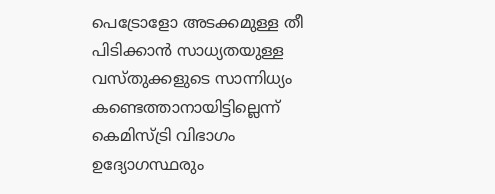പെട്രോളോ അടക്കമുള്ള തീ പിടിക്കാൻ സാധ്യതയുള്ള വസ്തുക്കളുടെ സാന്നിധ്യം കണ്ടെത്താനായിട്ടില്ലെന്ന് കെമിസ്ട്രി വിഭാഗം ഉദ്യോഗസ്ഥരും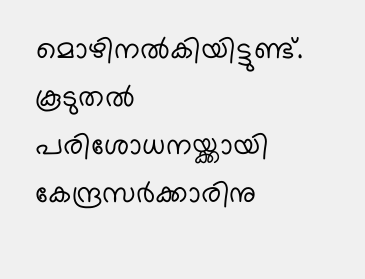മൊഴിനൽകിയിട്ടുണ്ട്. കൂടുതൽ പരിശോധനയ്ക്കായി കേന്ദ്രസർക്കാരിനു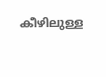കീഴിലുള്ള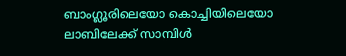ബാംഗ്ലൂരിലെയോ കൊച്ചിയിലെയോ ലാബിലേക്ക് സാമ്പിൾ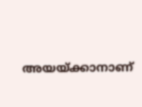അയയ്ക്കാനാണ്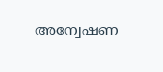അന്വേഷണ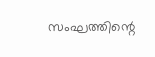സംഘത്തിന്റെ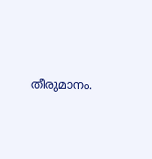തീരുമാനം.